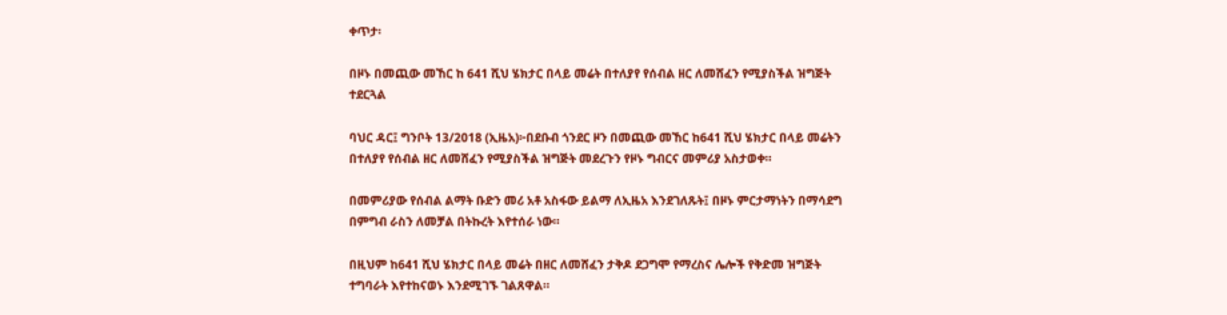ቀጥታ፡

በዞኑ በመጪው መኸር ከ 641 ሺህ ሄክታር በላይ መሬት በተለያየ የሰብል ዘር ለመሸፈን የሚያስችል ዝግጅት ተደርጓል

ባህር ዳር፤ ግንቦት 13/2018 (ኢዜአ)፦በደቡብ ጎንደር ዞን በመጪው መኸር ከ641 ሺህ ሄክታር በላይ መሬትን በተለያየ የሰብል ዘር ለመሸፈን የሚያስችል ዝግጅት መደረጉን የዞኑ ግብርና መምሪያ አስታወቀ።

በመምሪያው የሰብል ልማት ቡድን መሪ አቶ አስፋው ይልማ ለኢዜአ እንደገለጹት፤ በዞኑ ምርታማነትን በማሳደግ በምግብ ራስን ለመቻል በትኩረት እየተሰራ ነው።

በዚህም ከ641 ሺህ ሄክታር በላይ መሬት በዘር ለመሸፈን ታቅዶ ደጋግሞ የማረስና ሌሎች የቅድመ ዝግጅት ተግባራት እየተከናወኑ እንደሚገኙ ገልጸዋል።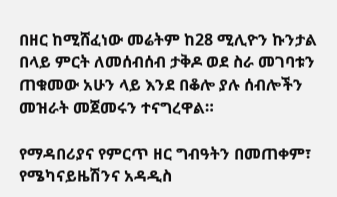በዘር ከሚሸፈነው መሬትም ከ28 ሚሊዮን ኩንታል በላይ ምርት ለመሰብሰብ ታቅዶ ወደ ስራ መገባቱን ጠቁመው አሁን ላይ እንደ በቆሎ ያሉ ሰብሎችን መዝራት መጀመሩን ተናግረዋል።

የማዳበሪያና የምርጥ ዘር ግብዓትን በመጠቀም፣ የሜካናይዜሽንና አዳዲስ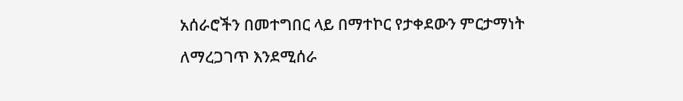አሰራሮችን በመተግበር ላይ በማተኮር የታቀደውን ምርታማነት ለማረጋገጥ እንደሚሰራ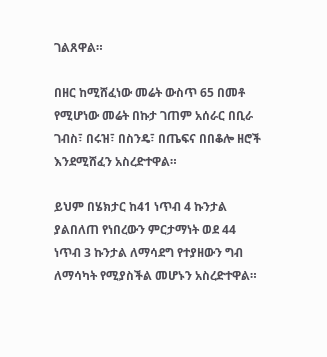ገልጸዋል።

በዘር ከሚሸፈነው መሬት ውስጥ 65 በመቶ የሚሆነው መሬት በኩታ ገጠም አሰራር በቢራ ገብስ፣ በሩዝ፣ በስንዴ፣ በጤፍና በበቆሎ ዘሮች እንደሚሸፈን አስረድተዋል።

ይህም በሄክታር ከ41 ነጥብ 4 ኩንታል ያልበለጠ የነበረውን ምርታማነት ወደ 44 ነጥብ 3 ኩንታል ለማሳደግ የተያዘውን ግብ ለማሳካት የሚያስችል መሆኑን አስረድተዋል።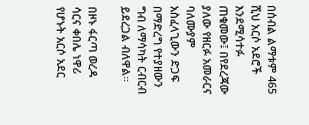በሰብል ልማቱም 465 ሺህ አርሶ አደሮች እንደሚሳተፉ ጠቁመው፤ በየደረጃው ያለው የዘርፉ አመራርና ባለሙያም አስፈላጊውን ድጋፍ በማድረግ የተያዘውን ግብ ለማሳካት ርብርብ ይደረጋል ብለዋል።

በዞኑ ፋርጣ ወረዳ ሳርና ቀበሌ ነዋሪ የሆኑት አርሶ አደር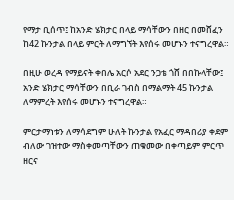የማታ ቢሰጥ፤ ከአንድ ሄክታር በላይ ማሳቸውን በዘር በመሸፈን ከ42 ኩንታል በላይ ምርት ለማግኘት እየሰሩ መሆኑን ተናግረዋል።

በዚሁ ወረዳ የማይናት ቀበሌ አርሶ አደር ንጋቴ ጎሸ በበኩላቸው፤ አንድ ሄክታር ማሳቸውን በቢራ ገብስ በማልማት 45 ኩንታል  ለማምረት እየሰሩ መሆኑን ተናግረዋል።

ምርታማነቱን ለማሳደግም ሁለት ኩንታል የአፈር ማዳበሪያ ቀደም ብለው ገዝተው ማስቀመጣቸውን ጠቁመው በቀጣይም ምርጥ ዘርና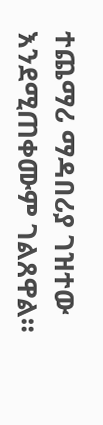ተጨማሪ ማዳበሪያ ገዝተው እንደሚጠቀሙም ገልጸዋል።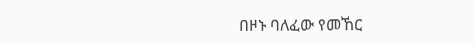በዞኑ ባለፈው የመኸር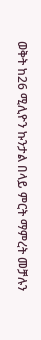ወቅት ከ26 ሚሊዮን ኩንታል በላይ ምርት ማምረት መቻሉን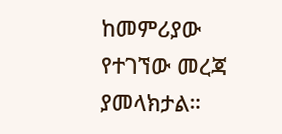ከመምሪያው የተገኘው መረጃ ያመላክታል።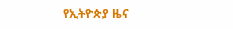የኢትዮጵያ ዜና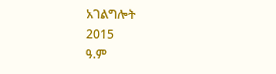አገልግሎት
2015
ዓ.ም